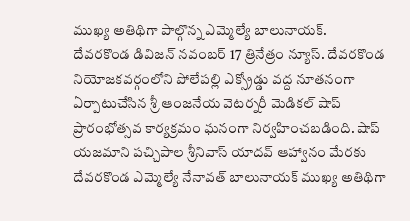ముఖ్య అతిథిగా పాల్గొన్న ఎమ్మెల్యే బాలునాయక్.
దేవరకొండ డివిజన్ నవంబర్ 17 త్రినేత్రం న్యూస్. దేవరకొండ నియోజకవర్గంలోని పోలేపల్లి ఎక్స్రోడ్డు వద్ద నూతనంగా ఏర్పాటుచేసిన శ్రీ ఆంజనేయ వెటర్నరీ మెడికల్ షాప్ ప్రారంభోత్సవ కార్యక్రమం ఘనంగా నిర్వహించబడింది. షాప్ యజమాని పచ్చిపాల శ్రీనివాస్ యాదవ్ ఆహ్వానం మేరకు దేవరకొండ ఎమ్మెల్యే నేనావత్ బాలునాయక్ ముఖ్య అతిథిగా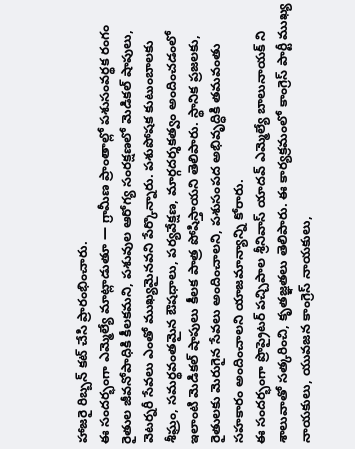హాజరై రిబ్బన్ కట్ చేసి ప్రారంభించారు.
ఈ సందర్భంగా ఎమ్మెల్యే మాట్లాడుతూ — గ్రామీణ ప్రాంతాల్లో పశుసంవర్థక రంగం రైతుల జీవనోపాధికి కీలకమని, పశువుల ఆరోగ్య సంరక్షణలో మెడికల్ షాపులు, వెటర్నరీ సేవలు ఎంతో ముఖ్యమైనవని పేర్కొన్నారు. పశుపోషక కుటుంబాలకు శీఘ్రం, సమర్థవంతమైన ఔషధాలు, పర్యవేక్షణ, మార్గదర్శకత్వం అందించడంలో ఇలాంటి మెడికల్ షాపులు కీలక పాత్ర పోషిస్తాయని తెలిపారు. స్థానిక ప్రజలకు, రైతులకు మెరుగైన సేవలు అందించాలని, పశుసంపద అభివృద్ధికి తమవంతు సహకారం అందించాలని యాజమాన్యాన్ని కోరారు.
ఈ సందర్భంగా ప్రొప్రైటర్ పచ్చిపాల శ్రీనివాస్ యాదవ్ ఎమ్మెల్యే బాలునాయక్ ని శాలువాతో సత్కరించి, కృతజ్ఞతలు తెలిపారు. ఈ కార్యక్రమంలో కాంగ్రెస్ పార్టీ ముఖ్య నాయకులు, యువజన కాంగ్రెస్ నాయకులు,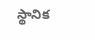స్థానిక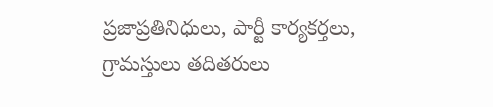ప్రజాప్రతినిధులు, పార్టీ కార్యకర్తలు, గ్రామస్తులు తదితరులు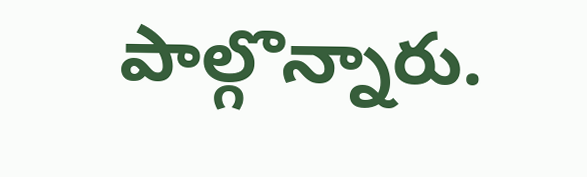పాల్గొన్నారు.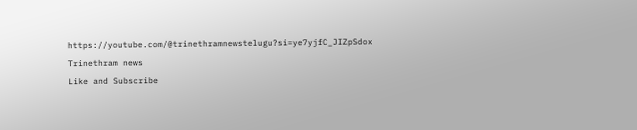https://youtube.com/@trinethramnewstelugu?si=ye7yjfC_JIZpSdox
Trinethram news
Like and Subscribe